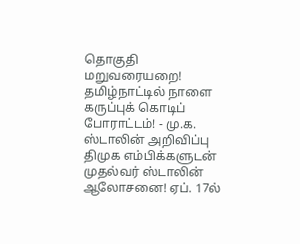தொகுதி மறுவரையறை! தமிழ்நாட்டில் நாளை கருப்புக் கொடிப் போராட்டம்! - மு.க. ஸ்டாலின் அறிவிப்பு திமுக எம்பிக்களுடன் முதல்வர் ஸ்டாலின் ஆலோசனை! ஏப். 17ல்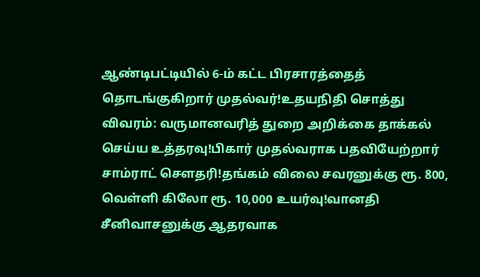ஆண்டிபட்டியில் 6-ம் கட்ட பிரசாரத்தைத் தொடங்குகிறார் முதல்வர்!உதயநிதி சொத்து விவரம்: வருமானவரித் துறை அறிக்கை தாக்கல் செய்ய உத்தரவு!பிகார் முதல்வராக பதவியேற்றார் சாம்ராட் சௌதரி!தங்கம் விலை சவரனுக்கு ரூ. 800, வெள்ளி கிலோ ரூ. 10,000 உயர்வு!வானதி சீனிவாசனுக்கு ஆதரவாக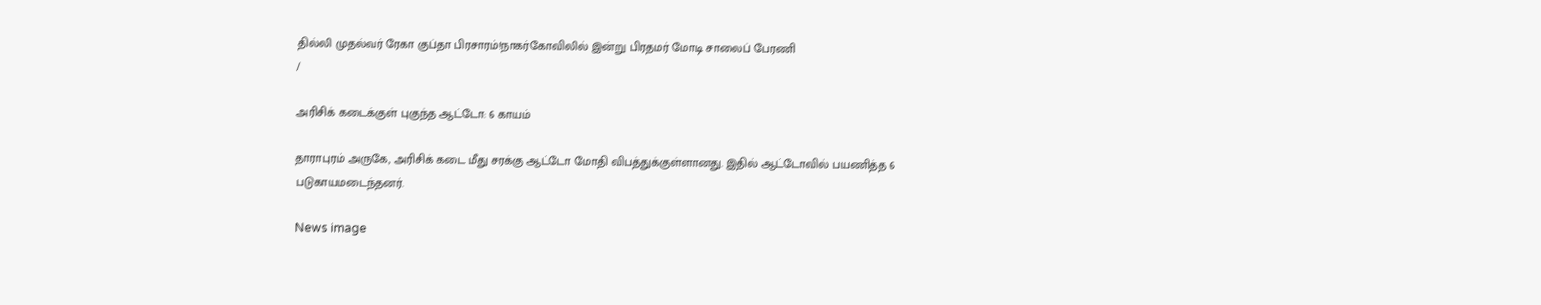தில்லி முதல்வர் ரேகா குப்தா பிரசாரம்!நாகர்கோவிலில் இன்று பிரதமர் மோடி சாலைப் பேரணி
/

அரிசிக் கடைக்குள் புகுந்த ஆட்டோ: 6 காயம்

தாராபுரம் அருகே, அரிசிக் கடை மீது சரக்கு ஆட்டோ மோதி விபத்துக்குள்ளானது. இதில் ஆட்டோவில் பயணித்த 6 படுகாயமடைந்தனர்.

News image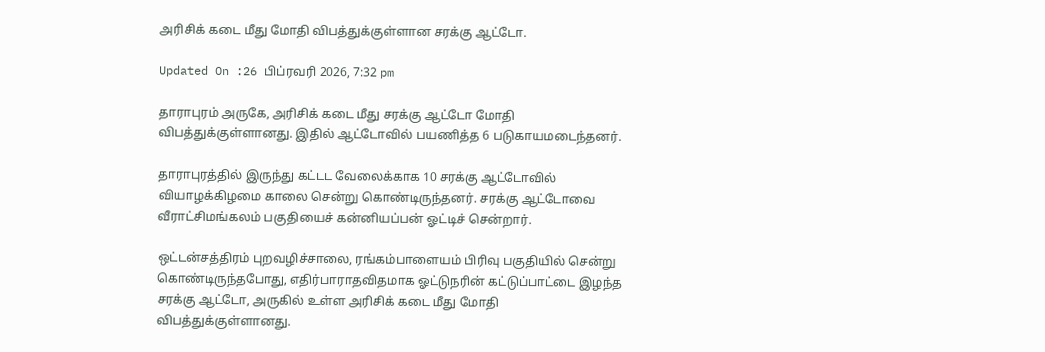அரிசிக் கடை மீது மோதி விபத்துக்குள்ளான சரக்கு ஆட்டோ.

Updated On :26 பிப்ரவரி 2026, 7:32 pm

தாராபுரம் அருகே, அரிசிக் கடை மீது சரக்கு ஆட்டோ மோதி விபத்துக்குள்ளானது. இதில் ஆட்டோவில் பயணித்த 6 படுகாயமடைந்தனர்.

தாராபுரத்தில் இருந்து கட்டட வேலைக்காக 10 சரக்கு ஆட்டோவில் வியாழக்கிழமை காலை சென்று கொண்டிருந்தனர். சரக்கு ஆட்டோவை வீராட்சிமங்கலம் பகுதியைச் கன்னியப்பன் ஓட்டிச் சென்றார்.

ஒட்டன்சத்திரம் புறவழிச்சாலை, ரங்கம்பாளையம் பிரிவு பகுதியில் சென்று கொண்டிருந்தபோது, எதிர்பாராதவிதமாக ஓட்டுநரின் கட்டுப்பாட்டை இழந்த சரக்கு ஆட்டோ, அருகில் உள்ள அரிசிக் கடை மீது மோதி விபத்துக்குள்ளானது.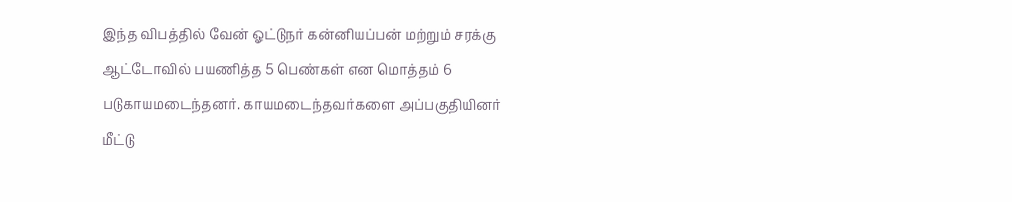இந்த விபத்தில் வேன் ஓட்டுநர் கன்னியப்பன் மற்றும் சரக்கு ஆட்டோவில் பயணித்த 5 பெண்கள் என மொத்தம் 6 படுகாயமடைந்தனர். காயமடைந்தவர்களை அப்பகுதியினர் மீட்டு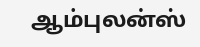ஆம்புலன்ஸ்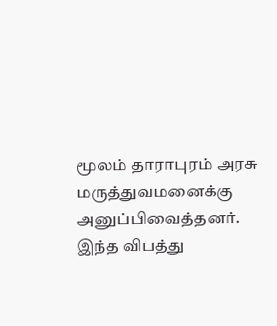மூலம் தாராபுரம் அரசு மருத்துவமனைக்கு அனுப்பிவைத்தனர். இந்த விபத்து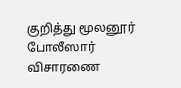குறித்து மூலனூர் போலீஸார் விசாரணை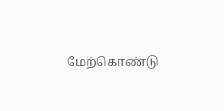மேற்கொண்டு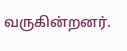வருகின்றனர்.